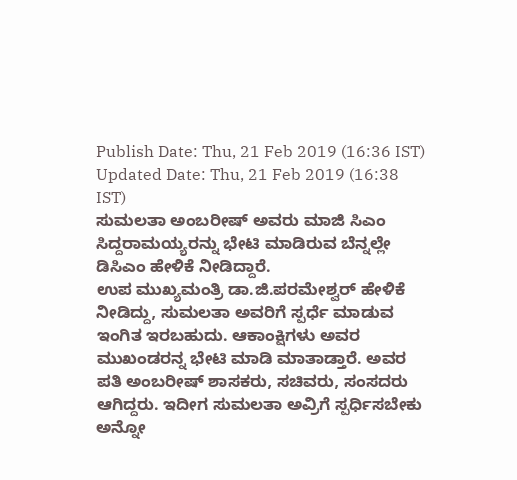Publish Date: Thu, 21 Feb 2019 (16:36 IST)
Updated Date: Thu, 21 Feb 2019 (16:38 IST)
ಸುಮಲತಾ ಅಂಬರೀಷ್ ಅವರು ಮಾಜಿ ಸಿಎಂ ಸಿದ್ದರಾಮಯ್ಯರನ್ನು ಭೇಟಿ ಮಾಡಿರುವ ಬೆನ್ನಲ್ಲೇ ಡಿಸಿಎಂ ಹೇಳಿಕೆ ನೀಡಿದ್ದಾರೆ.
ಉಪ ಮುಖ್ಯಮಂತ್ರಿ ಡಾ.ಜಿ.ಪರಮೇಶ್ವರ್ ಹೇಳಿಕೆ ನೀಡಿದ್ದು, ಸುಮಲತಾ ಅವರಿಗೆ ಸ್ಪರ್ಧೆ ಮಾಡುವ ಇಂಗಿತ ಇರಬಹುದು. ಆಕಾಂಕ್ಷಿಗಳು ಅವರ ಮುಖಂಡರನ್ನ ಭೇಟಿ ಮಾಡಿ ಮಾತಾಡ್ತಾರೆ. ಅವರ ಪತಿ ಅಂಬರೀಷ್ ಶಾಸಕರು, ಸಚಿವರು, ಸಂಸದರು ಆಗಿದ್ದರು. ಇದೀಗ ಸುಮಲತಾ ಅವ್ರಿಗೆ ಸ್ಪರ್ಧಿಸಬೇಕು ಅನ್ನೋ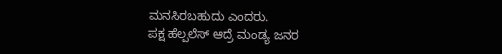ಮನಸಿರಬಹುದು ಎಂದರು.
ಪಕ್ಷ ಹೆಲ್ಪಲೆಸ್ ಆದ್ರೆ ಮಂಡ್ಯ ಜನರ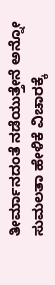ತೀರ್ಮಾನದಂತೆ ನಡೆಯುತ್ತೇನೆ ಅನ್ನೋ ಸುಮಲತಾ ಹೇಳಿಕೆ ವಿಚಾರಕ್ಕೆ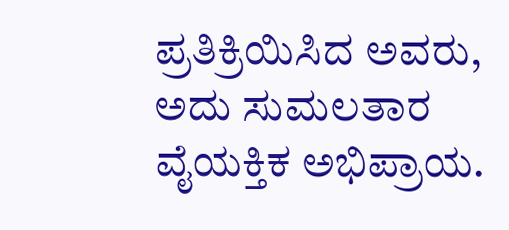ಪ್ರತಿಕ್ರಿಯಿಸಿದ ಅವರು, ಅದು ಸುಮಲತಾರ ವೈಯಕ್ತಿಕ ಅಭಿಪ್ರಾಯ.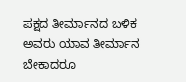ಪಕ್ಷದ ತೀರ್ಮಾನದ ಬಳಿಕ ಅವರು ಯಾವ ತೀರ್ಮಾನ ಬೇಕಾದರೂ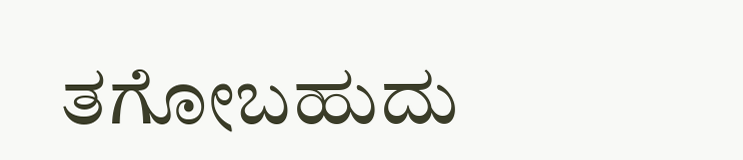ತಗೋಬಹುದು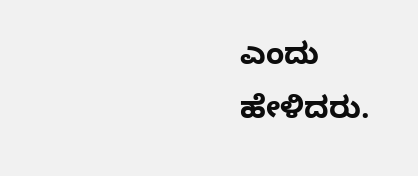ಎಂದು ಹೇಳಿದರು.